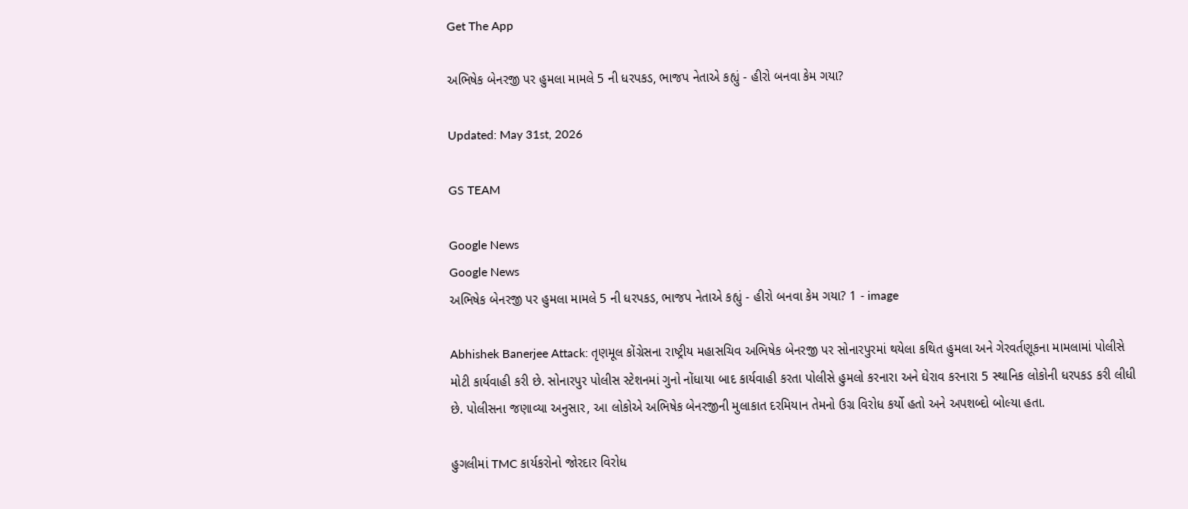Get The App

અભિષેક બેનરજી પર હુમલા મામલે 5 ની ધરપકડ, ભાજપ નેતાએ કહ્યું - હીરો બનવા કેમ ગયા?

Updated: May 31st, 2026

GS TEAM

Google News
Google News
અભિષેક બેનરજી પર હુમલા મામલે 5 ની ધરપકડ, ભાજપ નેતાએ કહ્યું - હીરો બનવા કેમ ગયા? 1 - image

Abhishek Banerjee Attack: તૃણમૂલ કોંગ્રેસના રાષ્ટ્રીય મહાસચિવ અભિષેક બેનરજી પર સોનારપુરમાં થયેલા કથિત હુમલા અને ગેરવર્તણૂકના મામલામાં પોલીસે મોટી કાર્યવાહી કરી છે. સોનારપુર પોલીસ સ્ટેશનમાં ગુનો નોંધાયા બાદ કાર્યવાહી કરતા પોલીસે હુમલો કરનારા અને ઘેરાવ કરનારા 5 સ્થાનિક લોકોની ધરપકડ કરી લીધી છે. પોલીસના જણાવ્યા અનુસાર, આ લોકોએ અભિષેક બેનરજીની મુલાકાત દરમિયાન તેમનો ઉગ્ર વિરોધ કર્યો હતો અને અપશબ્દો બોલ્યા હતા.

હુગલીમાં TMC કાર્યકરોનો જોરદાર વિરોધ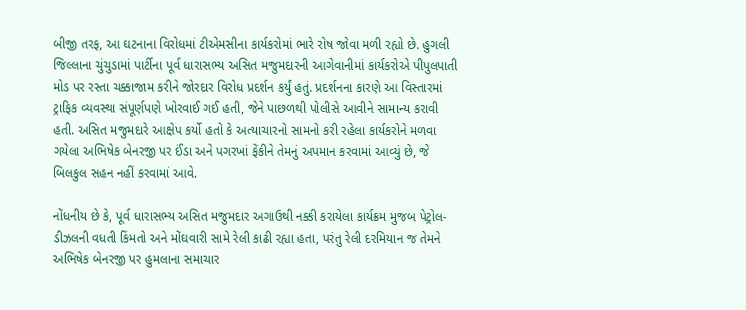બીજી તરફ, આ ઘટનાના વિરોધમાં ટીએમસીના કાર્યકરોમાં ભારે રોષ જોવા મળી રહ્યો છે. હુગલી જિલ્લાના ચુંચુડામાં પાર્ટીના પૂર્વ ધારાસભ્ય અસિત મજુમદારની આગેવાનીમાં કાર્યકરોએ પીપુલપાતી મોડ પર રસ્તા ચક્કાજામ કરીને જોરદાર વિરોધ પ્રદર્શન કર્યું હતું. પ્રદર્શનના કારણે આ વિસ્તારમાં ટ્રાફિક વ્યવસ્થા સંપૂર્ણપણે ખોરવાઈ ગઈ હતી, જેને પાછળથી પોલીસે આવીને સામાન્ય કરાવી હતી. અસિત મજુમદારે આક્ષેપ કર્યો હતો કે અત્યાચારનો સામનો કરી રહેલા કાર્યકરોને મળવા ગયેલા અભિષેક બેનરજી પર ઈંડા અને પગરખાં ફેંકીને તેમનું અપમાન કરવામાં આવ્યું છે, જે બિલકુલ સહન નહીં કરવામાં આવે.

નોંધનીય છે કે, પૂર્વ ધારાસભ્ય અસિત મજુમદાર અગાઉથી નક્કી કરાયેલા કાર્યક્રમ મુજબ પેટ્રોલ-ડીઝલની વધતી કિંમતો અને મોંઘવારી સામે રેલી કાઢી રહ્યા હતા, પરંતુ રેલી દરમિયાન જ તેમને અભિષેક બેનરજી પર હુમલાના સમાચાર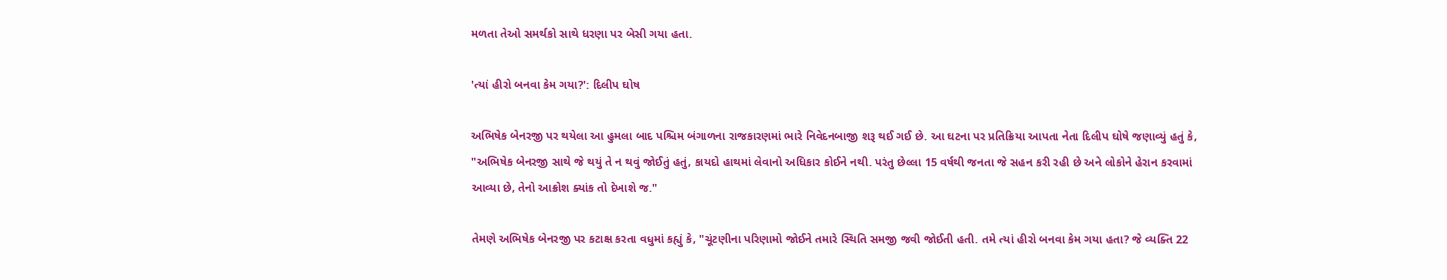મળતા તેઓ સમર્થકો સાથે ધરણા પર બેસી ગયા હતા.

'ત્યાં હીરો બનવા કેમ ગયા?': દિલીપ ઘોષ

અભિષેક બેનરજી પર થયેલા આ હુમલા બાદ પશ્ચિમ બંગાળના રાજકારણમાં ભારે નિવેદનબાજી શરૂ થઈ ગઈ છે. આ ઘટના પર પ્રતિક્રિયા આપતા નેતા દિલીપ ઘોષે જણાવ્યું હતું કે, "અભિષેક બેનરજી સાથે જે થયું તે ન થવું જોઈતું હતું, કાયદો હાથમાં લેવાનો અધિકાર કોઈને નથી. પરંતુ છેલ્લા 15 વર્ષથી જનતા જે સહન કરી રહી છે અને લોકોને હેરાન કરવામાં આવ્યા છે, તેનો આક્રોશ ક્યાંક તો દેખાશે જ."

તેમણે અભિષેક બેનરજી પર કટાક્ષ કરતા વધુમાં કહ્યું કે, "ચૂંટણીના પરિણામો જોઈને તમારે સ્થિતિ સમજી જવી જોઈતી હતી. તમે ત્યાં હીરો બનવા કેમ ગયા હતા? જે વ્યક્તિ 22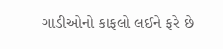ગાડીઓનો કાફલો લઈને ફરે છે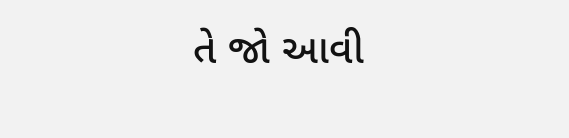તે જો આવી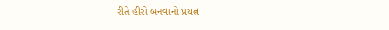રીતે હીરો બનવાનો પ્રયત્ન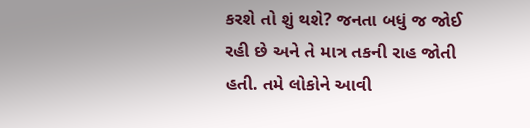કરશે તો શું થશે? જનતા બધું જ જોઈ રહી છે અને તે માત્ર તકની રાહ જોતી હતી. તમે લોકોને આવી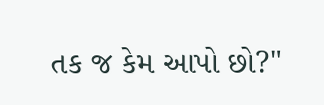તક જ કેમ આપો છો?"